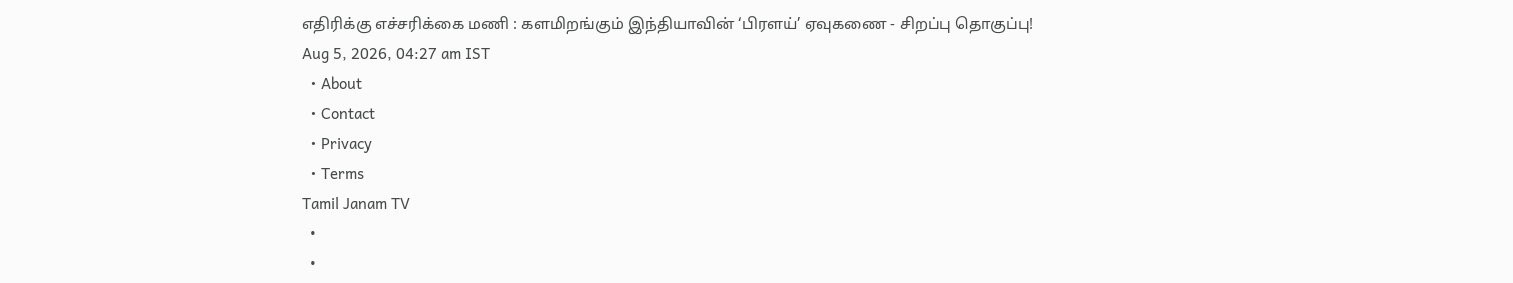எதிரிக்கு எச்சரிக்கை மணி : களமிறங்கும் இந்தியாவின் ‘பிரளய்’ ஏவுகணை - சிறப்பு தொகுப்பு!
Aug 5, 2026, 04:27 am IST
  • About
  • Contact
  • Privacy
  • Terms
Tamil Janam TV
  •
  •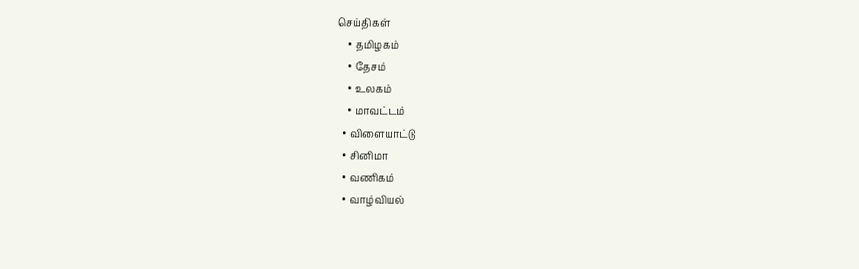செய்திகள்
    • தமிழகம்
    • தேசம்
    • உலகம்
    • மாவட்டம்
  • விளையாட்டு
  • சினிமா
  • வணிகம்
  • வாழ்வியல்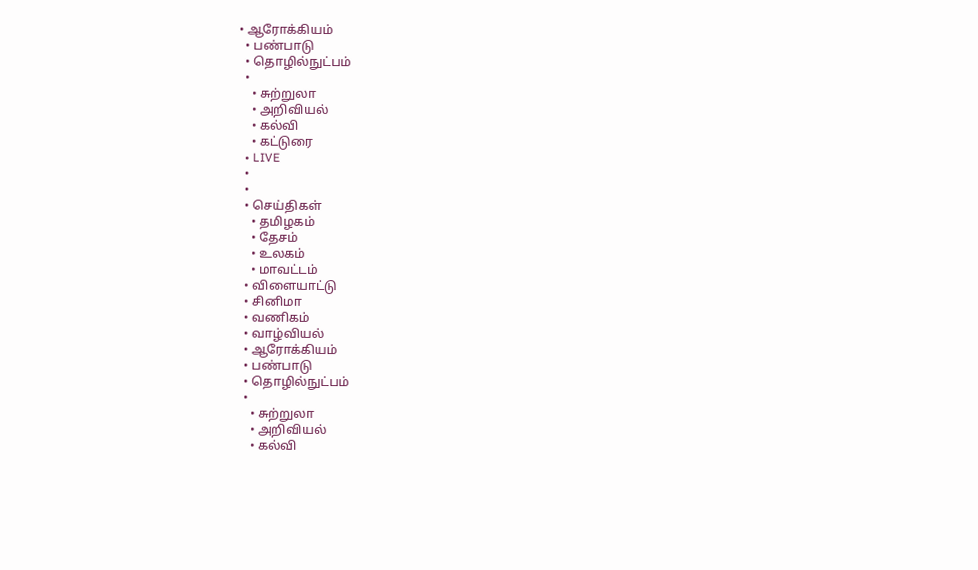• ஆரோக்கியம்
  • பண்பாடு
  • தொழில்நுட்பம்
  •
    • சுற்றுலா
    • அறிவியல்
    • கல்வி
    • கட்டுரை
  • LIVE
  •
  •
  • செய்திகள்
    • தமிழகம்
    • தேசம்
    • உலகம்
    • மாவட்டம்
  • விளையாட்டு
  • சினிமா
  • வணிகம்
  • வாழ்வியல்
  • ஆரோக்கியம்
  • பண்பாடு
  • தொழில்நுட்பம்
  •
    • சுற்றுலா
    • அறிவியல்
    • கல்வி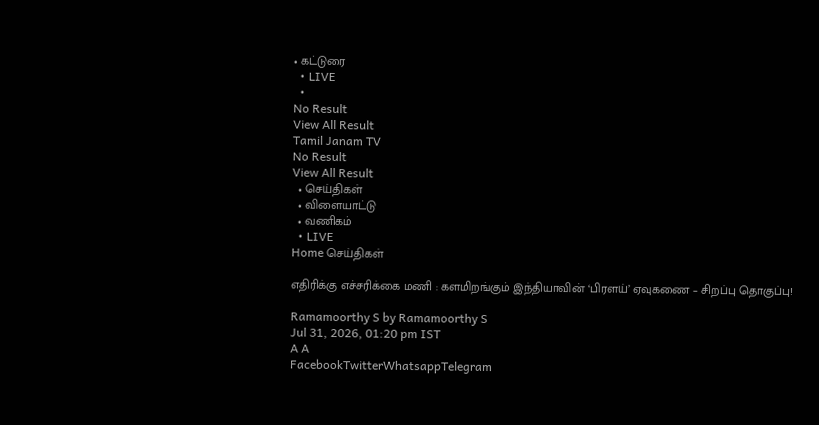• கட்டுரை
  • LIVE
  •
No Result
View All Result
Tamil Janam TV
No Result
View All Result
  • செய்திகள்
  • விளையாட்டு
  • வணிகம்
  • LIVE
Home செய்திகள்

எதிரிக்கு எச்சரிக்கை மணி : களமிறங்கும் இந்தியாவின் ‘பிரளய்’ ஏவுகணை – சிறப்பு தொகுப்பு!

Ramamoorthy S by Ramamoorthy S
Jul 31, 2026, 01:20 pm IST
A A
FacebookTwitterWhatsappTelegram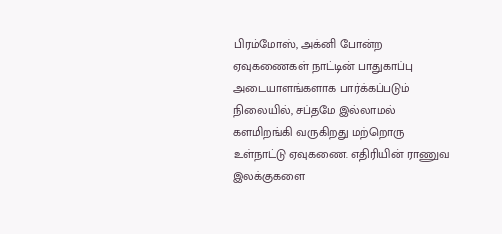பிரம்மோஸ், அக்னி போன்ற ஏவுகணைகள் நாட்டின் பாதுகாப்பு அடையாளங்களாக பார்க்கப்படும் நிலையில், சப்தமே இல்லாமல் களமிறங்கி வருகிறது மற்றொரு உள்நாட்டு ஏவுகணை. எதிரியின் ராணுவ இலக்குகளை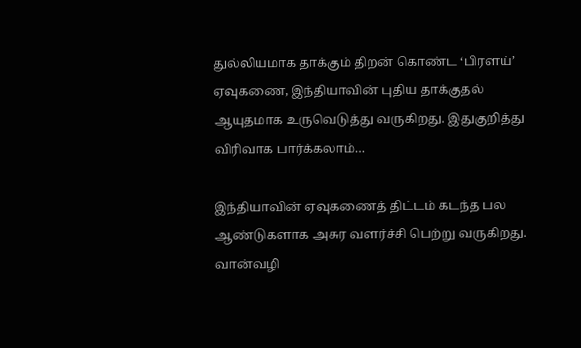துல்லியமாக தாக்கும் திறன் கொண்ட ‘பிரளய்’ ஏவுகணை, இந்தியாவின் புதிய தாக்குதல் ஆயுதமாக உருவெடுத்து வருகிறது. இதுகுறித்து விரிவாக பார்க்கலாம்…

இந்தியாவின் ஏவுகணைத் திட்டம் கடந்த பல ஆண்டுகளாக அசுர வளர்ச்சி பெற்று வருகிறது. வான்வழி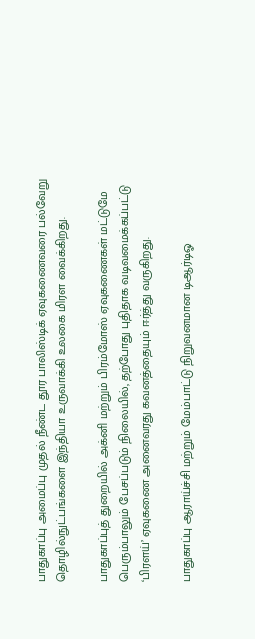பாதுகாப்பு அமைப்பு முதல் நீண்ட தூர பாலிஸ்டிக் ஏவுகணைவரை பல்வேறு தொழில்நுட்பங்களை இந்தியா உருவாக்கி உலகை மிரள வைக்கிறது.

பாதுகாப்புத் துறையில் அக்னி மற்றும் பிரம்மோஸ் ஏவுகணைகள் மட்டுமே பெரும்பாலும் பேசப்படும் நிலையில், தற்போது புதிதாக வடிவமைக்கப்பட்டு ‘பிரளய்’ ஏவுகணை அனைவரது கவனத்தையும் ஈர்த்து வருகிறது.

பாதுகாப்பு ஆராய்ச்சி மற்றும் மேம்பாட்டு நிறுவனமான டிஆர்டிஓ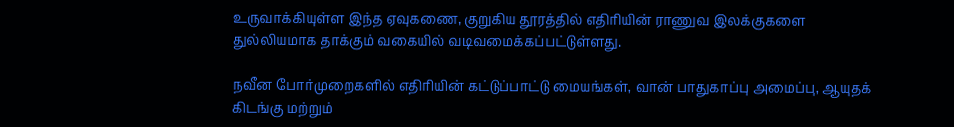உருவாக்கியுள்ள இந்த ஏவுகணை, குறுகிய தூரத்தில் எதிரியின் ராணுவ இலக்குகளை துல்லியமாக தாக்கும் வகையில் வடிவமைக்கப்பட்டுள்ளது.

நவீன போர்முறைகளில் எதிரியின் கட்டுப்பாட்டு மையங்கள், வான் பாதுகாப்பு அமைப்பு, ஆயுதக் கிடங்கு மற்றும்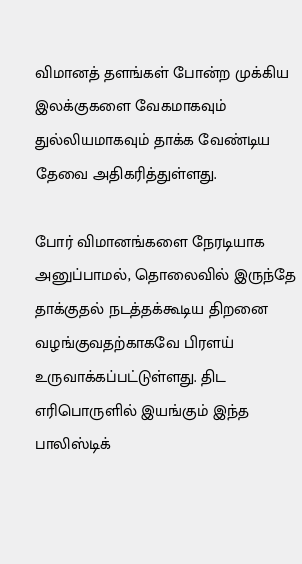விமானத் தளங்கள் போன்ற முக்கிய இலக்குகளை வேகமாகவும் துல்லியமாகவும் தாக்க வேண்டிய தேவை அதிகரித்துள்ளது.

போர் விமானங்களை நேரடியாக அனுப்பாமல், தொலைவில் இருந்தே தாக்குதல் நடத்தக்கூடிய திறனை வழங்குவதற்காகவே பிரளய் உருவாக்கப்பட்டுள்ளது. திட எரிபொருளில் இயங்கும் இந்த பாலிஸ்டிக்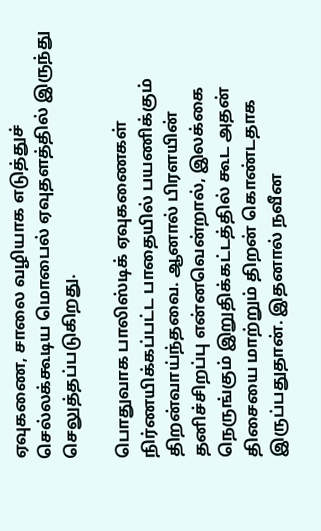ஏவுகணை, சாலை வழியாக எடுத்துச் செல்லக்கூடிய மொபைல் ஏவுதளத்தில் இருந்து செலுத்தப்படுகிறது.

பொதுவாக பாலிஸ்டிக் ஏவுகணைகள் நிர்ணயிக்கப்பட்ட பாதையில் பயணிக்கும் திறன்வாய்ந்தவை. ஆனால் பிரளயின் தனிச்சிறப்பு என்னவென்றால், இலக்கை நெருங்கும் இறுதிக்கட்டத்தில் கூட அதன் திசையை மாற்றும் திறன் கொண்டதாக இருப்பதுதான். இதனால் நவீன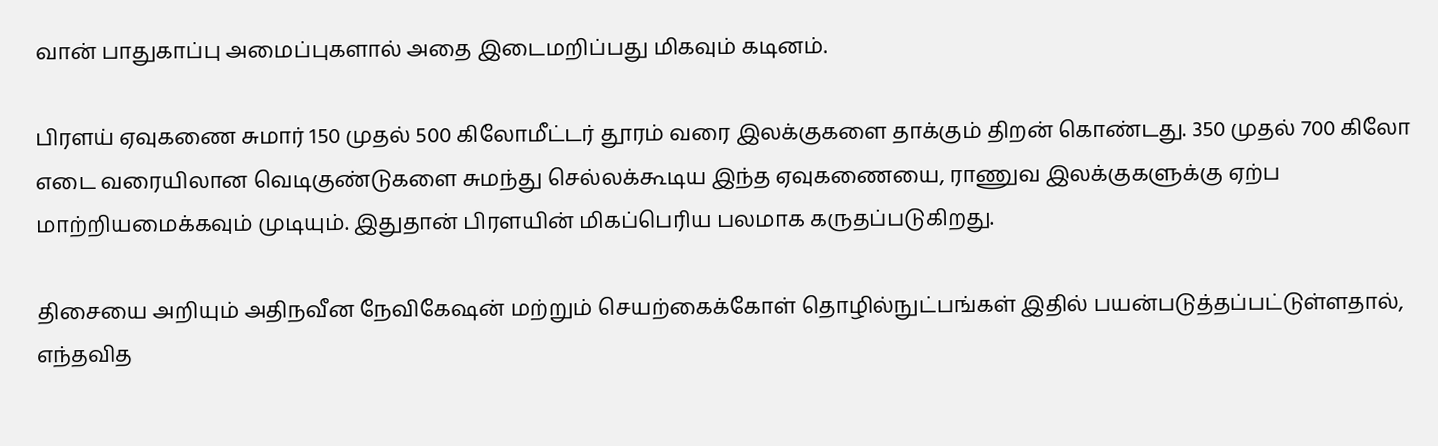வான் பாதுகாப்பு அமைப்புகளால் அதை இடைமறிப்பது மிகவும் கடினம்.

பிரளய் ஏவுகணை சுமார் 150 முதல் 500 கிலோமீட்டர் தூரம் வரை இலக்குகளை தாக்கும் திறன் கொண்டது. 350 முதல் 700 கிலோ எடை வரையிலான வெடிகுண்டுகளை சுமந்து செல்லக்கூடிய இந்த ஏவுகணையை, ராணுவ இலக்குகளுக்கு ஏற்ப மாற்றியமைக்கவும் முடியும். இதுதான் பிரளயின் மிகப்பெரிய பலமாக கருதப்படுகிறது.

திசையை அறியும் அதிநவீன நேவிகேஷன் மற்றும் செயற்கைக்கோள் தொழில்நுட்பங்கள் இதில் பயன்படுத்தப்பட்டுள்ளதால், எந்தவித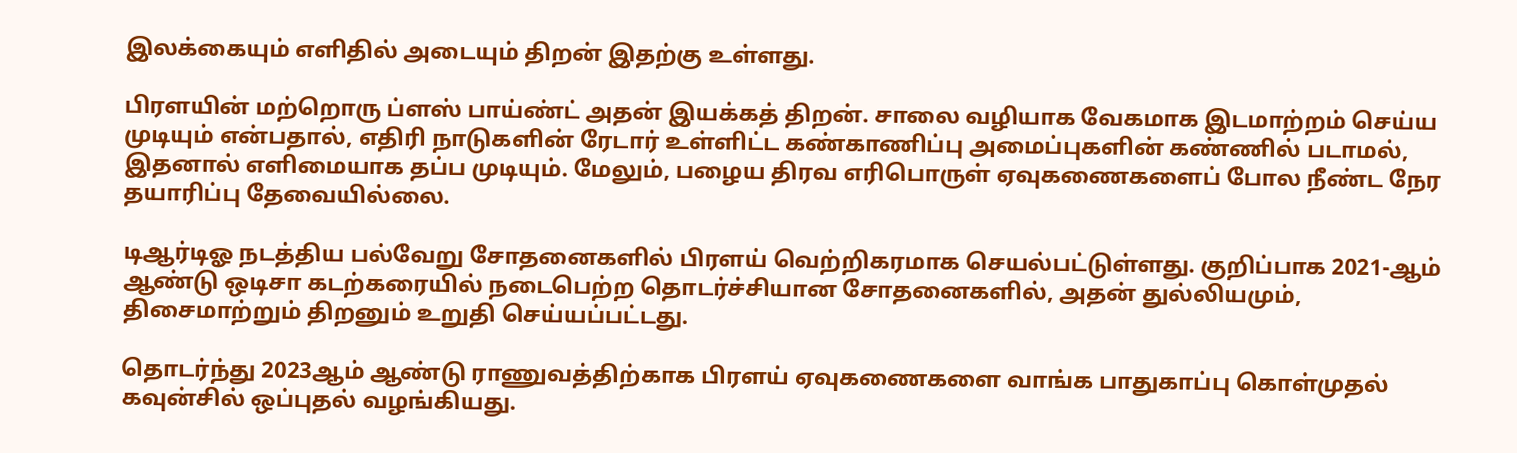இலக்கையும் எளிதில் அடையும் திறன் இதற்கு உள்ளது.

பிரளயின் மற்றொரு ப்ளஸ் பாய்ண்ட் அதன் இயக்கத் திறன். சாலை வழியாக வேகமாக இடமாற்றம் செய்ய முடியும் என்பதால், எதிரி நாடுகளின் ரேடார் உள்ளிட்ட கண்காணிப்பு அமைப்புகளின் கண்ணில் படாமல், இதனால் எளிமையாக தப்ப முடியும். மேலும், பழைய திரவ எரிபொருள் ஏவுகணைகளைப் போல நீண்ட நேர தயாரிப்பு தேவையில்லை.

டிஆர்டிஓ நடத்திய பல்வேறு சோதனைகளில் பிரளய் வெற்றிகரமாக செயல்பட்டுள்ளது. குறிப்பாக 2021-ஆம் ஆண்டு ஒடிசா கடற்கரையில் நடைபெற்ற தொடர்ச்சியான சோதனைகளில், அதன் துல்லியமும், திசைமாற்றும் திறனும் உறுதி செய்யப்பட்டது.

தொடர்ந்து 2023ஆம் ஆண்டு ராணுவத்திற்காக பிரளய் ஏவுகணைகளை வாங்க பாதுகாப்பு கொள்முதல் கவுன்சில் ஒப்புதல் வழங்கியது.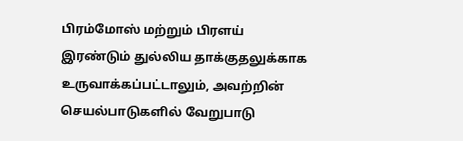பிரம்மோஸ் மற்றும் பிரளய் இரண்டும் துல்லிய தாக்குதலுக்காக உருவாக்கப்பட்டாலும், அவற்றின் செயல்பாடுகளில் வேறுபாடு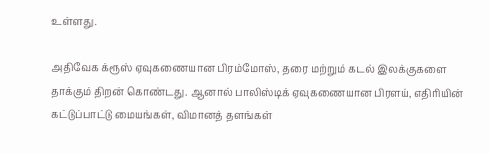உள்ளது.

அதிவேக க்ரூஸ் ஏவுகணையான பிரம்மோஸ், தரை மற்றும் கடல் இலக்குகளை தாக்கும் திறன் கொண்டது. ஆனால் பாலிஸ்டிக் ஏவுகணையான பிரளய், எதிரியின் கட்டுப்பாட்டு மையங்கள், விமானத் தளங்கள்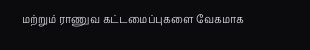மற்றும் ராணுவ கட்டமைப்புகளை வேகமாக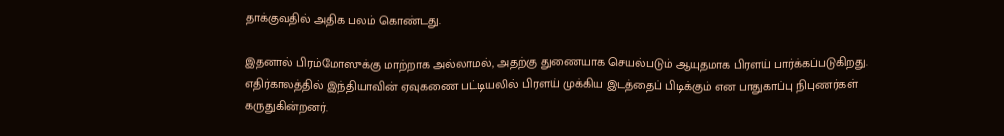தாக்குவதில் அதிக பலம் கொண்டது.

இதனால் பிரம்மோஸுக்கு மாற்றாக அல்லாமல், அதற்கு துணையாக செயல்படும் ஆயுதமாக பிரளய் பார்க்கப்படுகிறது. எதிர்காலத்தில் இந்தியாவின் ஏவுகணை பட்டியலில் பிரளய் முக்கிய இடத்தைப் பிடிக்கும் என பாதுகாப்பு நிபுணர்கள் கருதுகின்றனர்.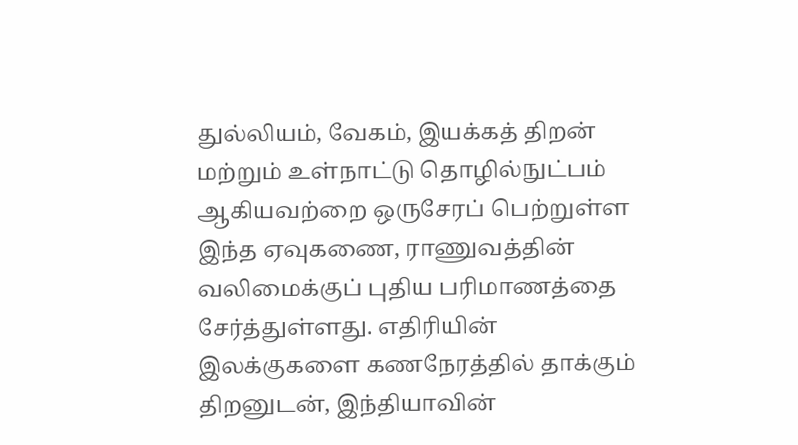துல்லியம், வேகம், இயக்கத் திறன் மற்றும் உள்நாட்டு தொழில்நுட்பம் ஆகியவற்றை ஒருசேரப் பெற்றுள்ள இந்த ஏவுகணை, ராணுவத்தின் வலிமைக்குப் புதிய பரிமாணத்தை சேர்த்துள்ளது. எதிரியின் இலக்குகளை கணநேரத்தில் தாக்கும் திறனுடன், இந்தியாவின்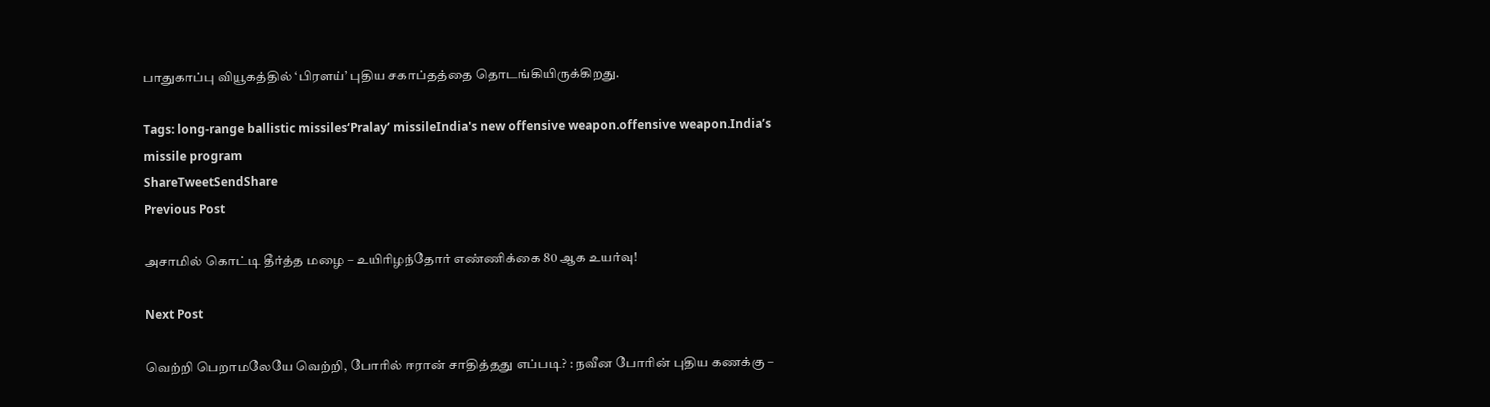பாதுகாப்பு வியூகத்தில் ‘பிரளய்’ புதிய சகாப்தத்தை தொடங்கியிருக்கிறது.

Tags: long-range ballistic missiles‘Pralay’ missileIndia's new offensive weapon.offensive weapon.India’s missile program
ShareTweetSendShare
Previous Post

அசாமில் கொட்டி தீர்த்த மழை – உயிரிழந்தோர் எண்ணிக்கை 80 ஆக உயர்வு!

Next Post

வெற்றி பெறாமலேயே வெற்றி, போரில் ஈரான் சாதித்தது எப்படி? : நவீன போரின் புதிய கணக்கு –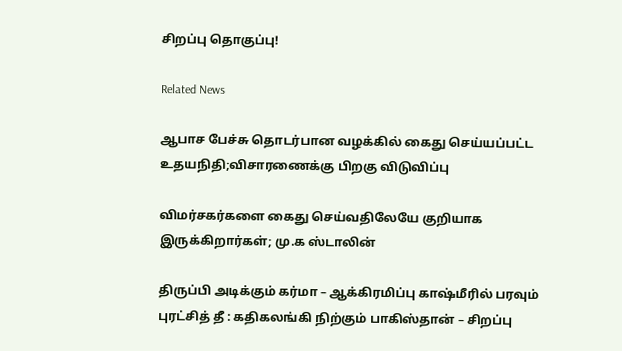சிறப்பு தொகுப்பு!

Related News

ஆபாச பேச்சு தொடர்பான வழக்கில் கைது செய்யப்பட்ட உதயநிதி;விசாரணைக்கு பிறகு விடுவிப்பு

விமர்சகர்களை கைது செய்வதிலேயே குறியாக இருக்கிறார்கள்; மு.க ஸ்டாலின்

திருப்பி அடிக்கும் கர்மா – ஆக்கிரமிப்பு காஷ்மீரில் பரவும் புரட்சித் தீ : கதிகலங்கி நிற்கும் பாகிஸ்தான் – சிறப்பு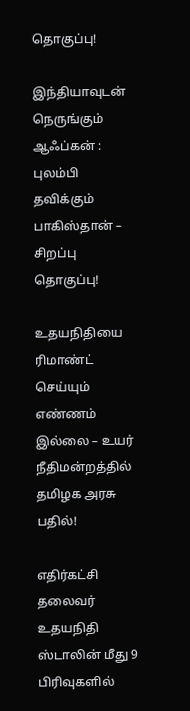தொகுப்பு!

இந்தியாவுடன் நெருங்கும் ஆஃப்கன் : புலம்பி தவிக்கும் பாகிஸ்தான் – சிறப்பு தொகுப்பு!

உதயநிதியை ரிமாண்ட் செய்யும் எண்ணம் இல்லை – உயர் நீதிமன்றத்தில் தமிழக அரசு பதில்!

எதிர்கட்சி தலைவர் உதயநிதி ஸ்டாலின் மீது 9 பிரிவுகளில்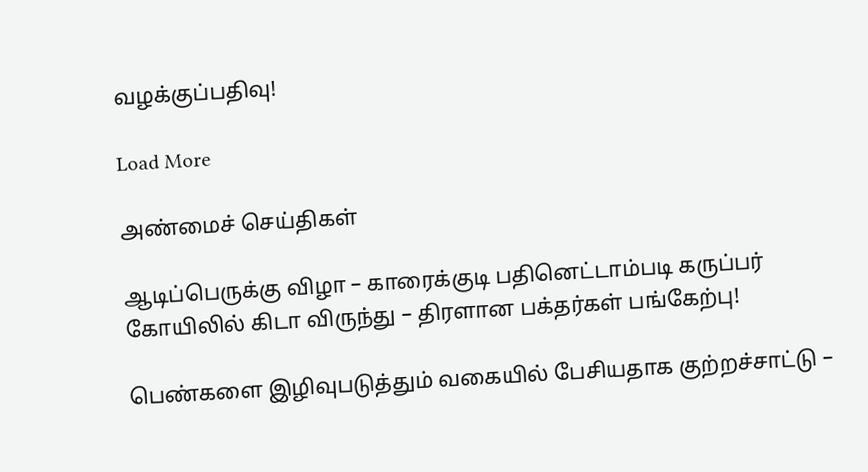வழக்குப்பதிவு!

Load More

அண்மைச் செய்திகள்

ஆடிப்பெருக்கு விழா – காரைக்குடி பதினெட்டாம்படி கருப்பர் கோயிலில் கிடா விருந்து – திரளான பக்தர்கள் பங்கேற்பு!

பெண்களை இழிவுபடுத்தும் வகையில் பேசியதாக குற்றச்சாட்டு –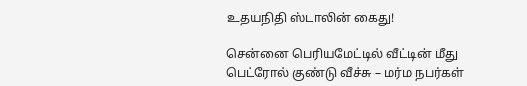உதயநிதி ஸ்டாலின் கைது!

சென்னை பெரியமேட்டில் வீட்டின் மீது பெட்ரோல் குண்டு வீச்சு – மர்ம நபர்கள்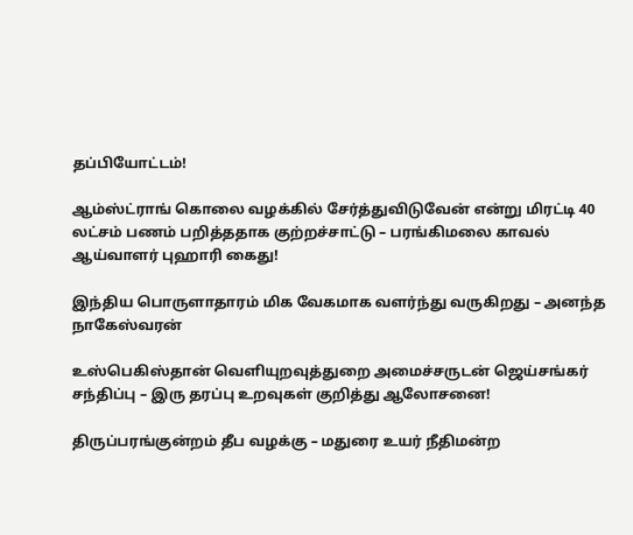தப்பியோட்டம்!

ஆம்ஸ்ட்ராங் கொலை வழக்கில் சேர்த்துவிடுவேன் என்று மிரட்டி 40 லட்சம் பணம் பறித்ததாக குற்றச்சாட்டு – பரங்கிமலை காவல் ஆய்வாளர் புஹாரி கைது!

இந்திய பொருளாதாரம் மிக வேகமாக வளர்ந்து வருகிறது – அனந்த நாகேஸ்வரன்

உஸ்பெகிஸ்தான் வெளியுறவுத்துறை அமைச்சருடன் ஜெய்சங்கர் சந்திப்பு – இரு தரப்பு உறவுகள் குறித்து ஆலோசனை!

திருப்பரங்குன்றம் தீப வழக்கு – மதுரை உயர் நீதிமன்ற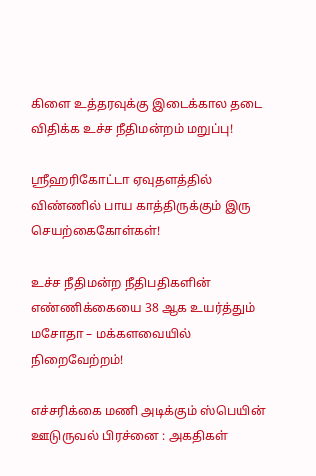கிளை உத்தரவுக்கு இடைக்கால தடை விதிக்க உச்ச நீதிமன்றம் மறுப்பு!

ஸ்ரீஹரிகோட்டா ஏவுதளத்தில் விண்ணில் பாய காத்திருக்கும் இரு செயற்கைகோள்கள்!

உச்ச நீதிமன்ற நீதிபதிகளின் எண்ணிக்கையை 38 ஆக உயர்த்தும் மசோதா – மக்களவையில் நிறைவேற்றம்!

எச்சரிக்கை மணி அடிக்கும் ஸ்பெயின் ஊடுருவல் பிரச்னை : அகதிகள்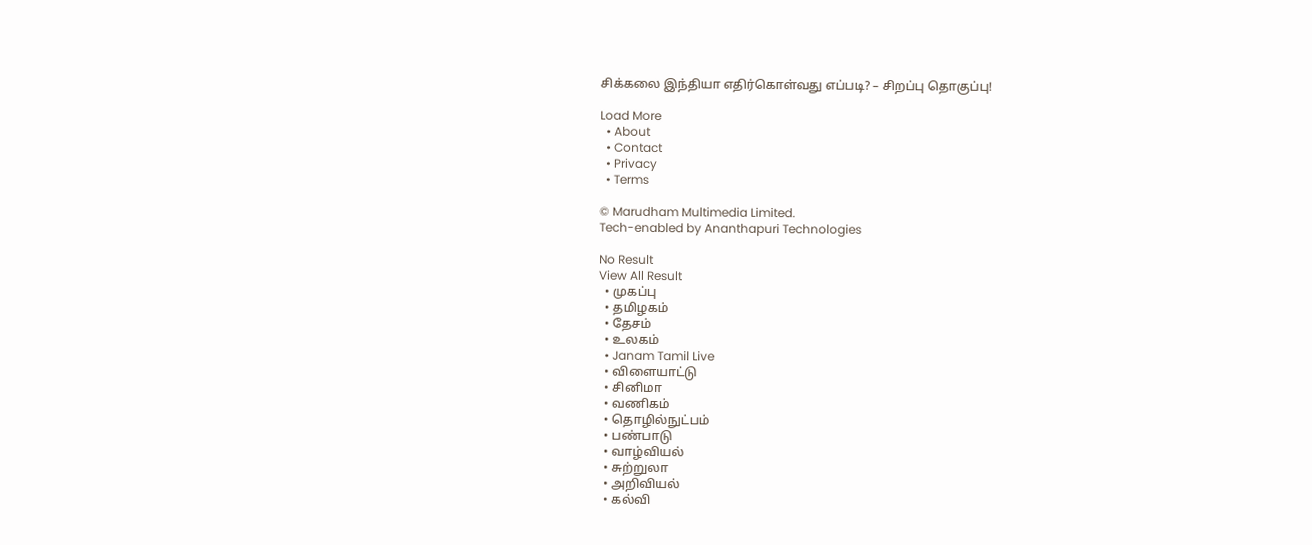சிக்கலை இந்தியா எதிர்கொள்வது எப்படி? – சிறப்பு தொகுப்பு!

Load More
  • About
  • Contact
  • Privacy
  • Terms

© Marudham Multimedia Limited.
Tech-enabled by Ananthapuri Technologies

No Result
View All Result
  • முகப்பு
  • தமிழகம்
  • தேசம்
  • உலகம்
  • Janam Tamil Live
  • விளையாட்டு
  • சினிமா
  • வணிகம்
  • தொழில்நுட்பம்
  • பண்பாடு
  • வாழ்வியல்
  • சுற்றுலா
  • அறிவியல்
  • கல்வி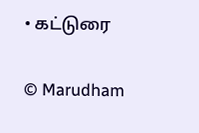• கட்டுரை

© Marudham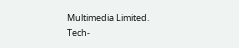Multimedia Limited.
Tech-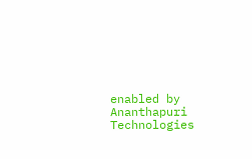enabled by Ananthapuri Technologies